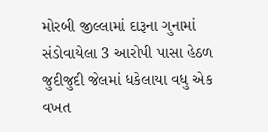મોરબી જીલ્લામાં દારૂના ગુનામાં સંડોવાયેલા 3 આરોપી પાસા હેઠળ જુદીજુદી જેલમાં ધકેલાયા વધુ એક વખત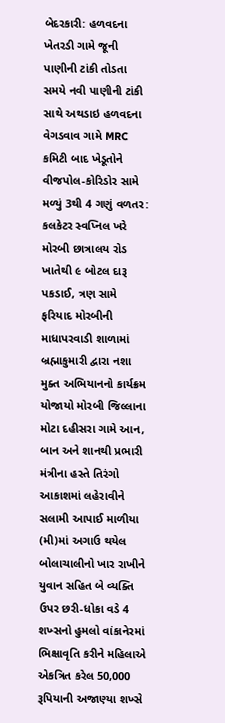બેદરકારી: હળવદના ખેતરડી ગામે જૂની પાણીની ટાંકી તોડતા સમયે નવી પાણીની ટાંકી સાથે અથડાઇ હળવદના વેગડવાવ ગામે MRC કમિટી બાદ ખેડૂતોને વીજપોલ-કોરિડોર સામે મળ્યું 3થી 4 ગણું વળતર: કલકેટર સ્વપ્નિલ ખરે મોરબી છાત્રાલય રોડ ખાતેથી ૯ બોટલ દારૂ પકડાઈ, ત્રણ સામે ફરિયાદ મોરબીની માધાપરવાડી શાળામાં બ્રહ્માકુમારી દ્વારા નશા મુક્ત અભિયાનનો કાર્યક્રમ યોજાયો મોરબી જિલ્લાના મોટા દહીસરા ગામે આન, બાન અને શાનથી પ્રભારી મંત્રીના હસ્તે તિરંગો આકાશમાં લહેરાવીને સલામી આપાઈ માળીયા (મી)માં અગાઉ થયેલ બોલાચાલીનો ખાર રાખીને યુવાન સહિત બે વ્યક્તિ ઉપર છરી-ધોકા વડે 4 શખ્સનો હુમલો વાંકાનેરમાં ભિક્ષાવૃતિ કરીને મહિલાએ એકત્રિત કરેલ 50,000 રૂપિયાની અજાણ્યા શખ્સે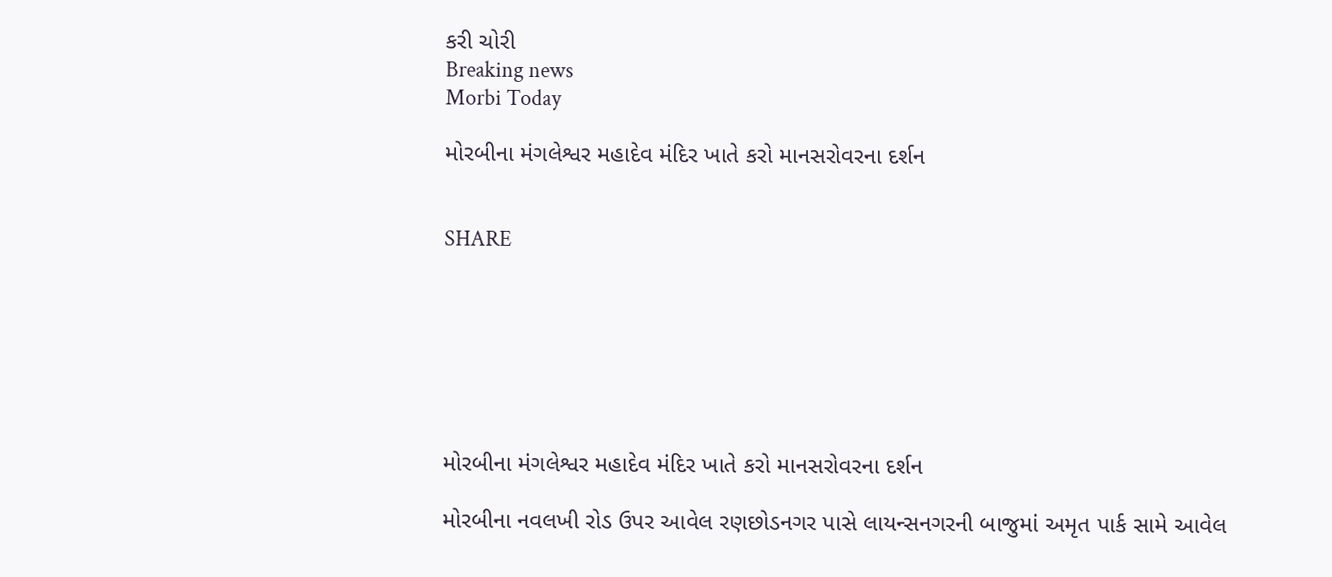કરી ચોરી
Breaking news
Morbi Today

મોરબીના મંગલેશ્વર મહાદેવ મંદિર ખાતે કરો માનસરોવરના દર્શન


SHARE







મોરબીના મંગલેશ્વર મહાદેવ મંદિર ખાતે કરો માનસરોવરના દર્શન

મોરબીના નવલખી રોડ ઉપર આવેલ રણછોડનગર પાસે લાયન્સનગરની બાજુમાં અમૃત પાર્ક સામે આવેલ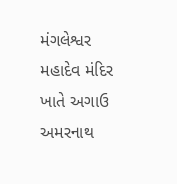મંગલેશ્વર મહાદેવ મંદિર ખાતે અગાઉ અમરનાથ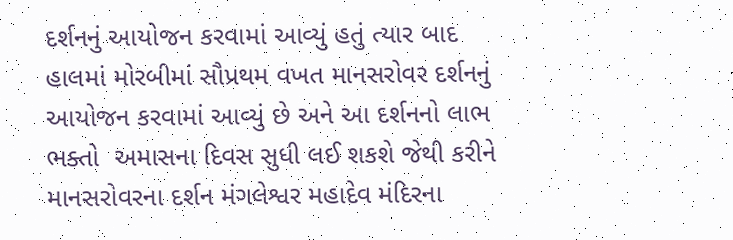દર્શનનું આયોજન કરવામાં આવ્યું હતું ત્યાર બાદ હાલમાં મોરબીમાં સૌપ્રથમ વખત માનસરોવર દર્શનનું આયોજન કરવામાં આવ્યું છે અને આ દર્શનનો લાભ ભક્તો  અમાસના દિવસ સુધી લઈ શકશે જેથી કરીને માનસરોવરના દર્શન મંગલેશ્વર મહાદેવ મંદિરના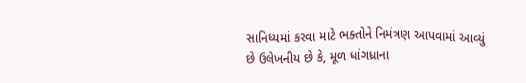સાનિધ્યમાં કરવા માટે ભક્તોને નિમંત્રણ આપવામાં આવ્યું છે ઉલેખનીય છે કે, મૂળ ધાંગધ્રાના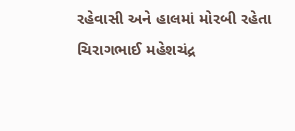રહેવાસી અને હાલમાં મોરબી રહેતા ચિરાગભાઈ મહેશચંદ્ર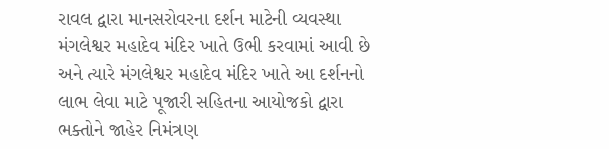રાવલ દ્વારા માનસરોવરના દર્શન માટેની વ્યવસ્થા મંગલેશ્વર મહાદેવ મંદિર ખાતે ઉભી કરવામાં આવી છે અને ત્યારે મંગલેશ્વર મહાદેવ મંદિર ખાતે આ દર્શનનો લાભ લેવા માટે પૂજારી સહિતના આયોજકો દ્વારા ભક્તોને જાહેર નિમંત્રણ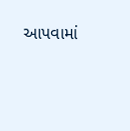આપવામાં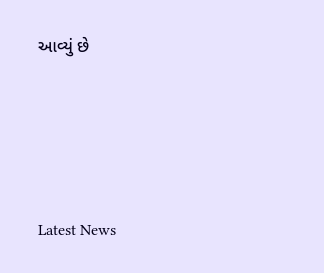આવ્યું છે






Latest News